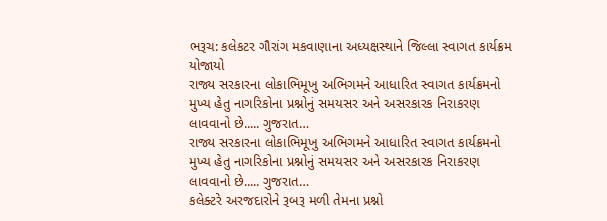ભરૂચ: કલેકટર ગૌરાંગ મકવાણાના અધ્યક્ષસ્થાને જિલ્લા સ્વાગત કાર્યક્રમ યોજાયો
રાજ્ય સરકારના લોકાભિમૂખુ અભિગમને આધારિત સ્વાગત કાર્યક્રમનો મુખ્ય હેતુ નાગરિકોના પ્રશ્નોનું સમયસર અને અસરકારક નિરાકરણ લાવવાનો છે..... ગુજરાત…
રાજ્ય સરકારના લોકાભિમૂખુ અભિગમને આધારિત સ્વાગત કાર્યક્રમનો મુખ્ય હેતુ નાગરિકોના પ્રશ્નોનું સમયસર અને અસરકારક નિરાકરણ લાવવાનો છે..... ગુજરાત…
કલેક્ટરે અરજદારોને રૂબરૂ મળી તેમના પ્રશ્નો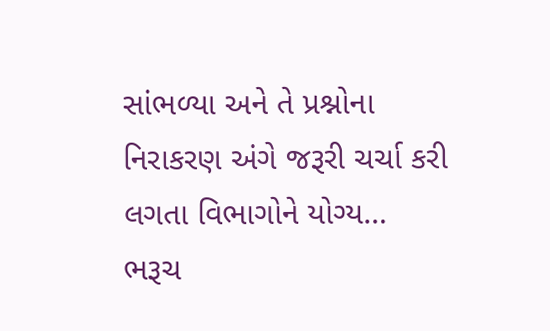સાંભળ્યા અને તે પ્રશ્નોના નિરાકરણ અંગે જરૂરી ચર્ચા કરી લગતા વિભાગોને યોગ્ય…
ભરૂચ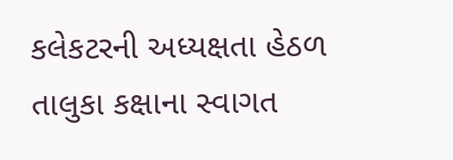કલેકટરની અધ્યક્ષતા હેઠળ તાલુકા કક્ષાના સ્વાગત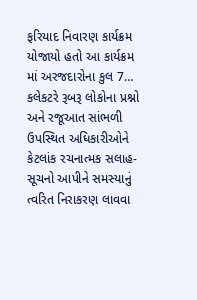ફરિયાદ નિવારણ કાર્યક્રમ યોજાયો હતો આ કાર્યક્રમ માં અરજદારોના કુલ 7…
કલેકટરે રૂબરૂ લોકોના પ્રશ્નો અને રજૂઆત સાંભળી ઉપસ્થિત અધિકારીઓને કેટલાંક રચનાત્મક સલાહ-સૂચનો આપીને સમસ્યાનું ત્વરિત નિરાકરણ લાવવા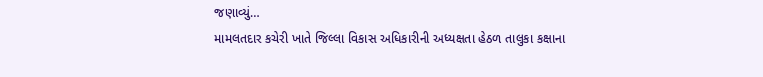જણાવ્યું…
મામલતદાર કચેરી ખાતે જિલ્લા વિકાસ અધિકારીની અધ્યક્ષતા હેઠળ તાલુકા કક્ષાના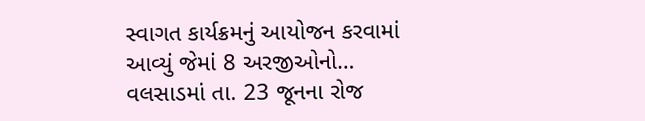સ્વાગત કાર્યક્રમનું આયોજન કરવામાં આવ્યું જેમાં 8 અરજીઓનો…
વલસાડમાં તા. 23 જૂનના રોજ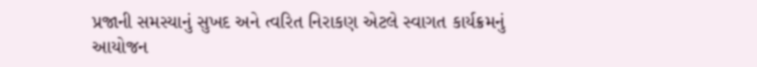પ્રજાની સમસ્યાનું સુખદ અને ત્વરિત નિરાકણ એટલે સ્વાગત કાર્યક્રમનું આયોજન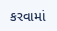કરવામાં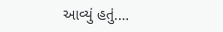આવ્યું હતું.…